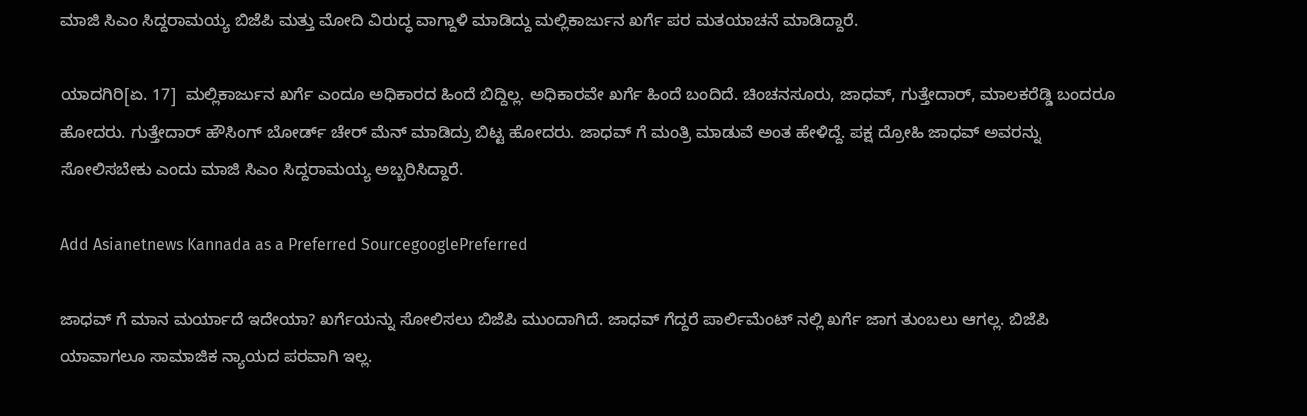ಮಾಜಿ ಸಿಎಂ ಸಿದ್ದರಾಮಯ್ಯ ಬಿಜೆಪಿ ಮತ್ತು ಮೋದಿ ವಿರುದ್ಧ ವಾಗ್ದಾಳಿ ಮಾಡಿದ್ದು ಮಲ್ಲಿಕಾರ್ಜುನ ಖರ್ಗೆ ಪರ ಮತಯಾಚನೆ ಮಾಡಿದ್ದಾರೆ.

ಯಾದಗಿರಿ[ಏ. 17]  ಮಲ್ಲಿಕಾರ್ಜುನ ಖರ್ಗೆ ಎಂದೂ ಅಧಿಕಾರದ ಹಿಂದೆ ಬಿದ್ದಿಲ್ಲ. ಅಧಿಕಾರವೇ ಖರ್ಗೆ ಹಿಂದೆ ಬಂದಿದೆ. ಚಿಂಚನಸೂರು, ಜಾಧವ್, ಗುತ್ತೇದಾರ್, ಮಾಲಕರೆಡ್ಡಿ ಬಂದರೂ ಹೋದರು. ಗುತ್ತೇದಾರ್ ಹೌಸಿಂಗ್ ಬೋರ್ಡ್ ಚೇರ್ ಮೆನ್ ಮಾಡಿದ್ರು ಬಿಟ್ಟ ಹೋದರು. ಜಾಧವ್ ಗೆ ಮಂತ್ರಿ ಮಾಡುವೆ ಅಂತ ಹೇಳಿದ್ದೆ. ಪಕ್ಷ ದ್ರೋಹಿ ಜಾಧವ್ ಅವರನ್ನು ಸೋಲಿಸಬೇಕು ಎಂದು ಮಾಜಿ ಸಿಎಂ ಸಿದ್ದರಾಮಯ್ಯ ಅಬ್ಬರಿಸಿದ್ದಾರೆ.

Add Asianetnews Kannada as a Preferred SourcegooglePreferred

ಜಾಧವ್ ಗೆ ಮಾನ ಮರ್ಯಾದೆ ಇದೇಯಾ? ಖರ್ಗೆಯನ್ನು ಸೋಲಿಸಲು ಬಿಜೆಪಿ ಮುಂದಾಗಿದೆ. ಜಾಧವ್ ಗೆದ್ದರೆ ಪಾರ್ಲಿಮೆಂಟ್ ನಲ್ಲಿ ಖರ್ಗೆ ಜಾಗ ತುಂಬಲು ಆಗಲ್ಲ. ಬಿಜೆಪಿ ಯಾವಾಗಲೂ ಸಾಮಾಜಿಕ ನ್ಯಾಯದ ಪರವಾಗಿ ಇಲ್ಲ.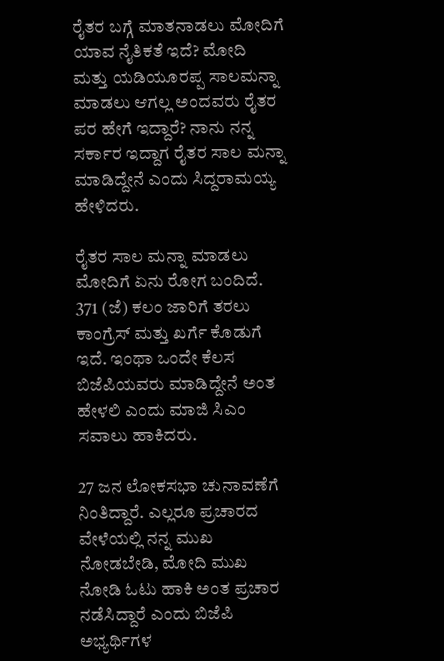ರೈತರ ಬಗ್ಗೆ ಮಾತನಾಡಲು ಮೋದಿಗೆ ಯಾವ ನೈತಿಕತೆ ಇದೆ? ಮೋದಿ ಮತ್ತು ಯಡಿಯೂರಪ್ಪ ಸಾಲಮನ್ನಾ ಮಾಡಲು ಆಗಲ್ಲ ಅಂದವರು ರೈತರ ಪರ ಹೇಗೆ ಇದ್ದಾರೆ? ನಾನು ನನ್ನ ಸರ್ಕಾರ ಇದ್ದಾಗ ರೈತರ ಸಾಲ ಮನ್ನಾ ಮಾಡಿದ್ದೇನೆ ಎಂದು ಸಿದ್ದರಾಮಯ್ಯ ಹೇಳಿದರು.

ರೈತರ ಸಾಲ ಮನ್ನಾ ಮಾಡಲು ಮೋದಿಗೆ ಏನು ರೋಗ ಬಂದಿದೆ. 371 (ಜೆ) ಕಲಂ ಜಾರಿಗೆ ತರಲು ಕಾಂಗ್ರೆಸ್ ಮತ್ತು ಖರ್ಗೆ ಕೊಡುಗೆ ಇದೆ. ಇಂಥಾ ಒಂದೇ ಕೆಲಸ ಬಿಜೆಪಿಯವರು ಮಾಡಿದ್ದೇನೆ ಅಂತ ಹೇಳಲಿ ಎಂದು ಮಾಜಿ ಸಿಎಂ ಸವಾಲು ಹಾಕಿದರು.

27 ಜನ ಲೋಕಸಭಾ ಚುನಾವಣೆಗೆ ನಿಂತಿದ್ದಾರೆ. ಎಲ್ಲರೂ ಪ್ರಚಾರದ ವೇಳೆಯಲ್ಲಿ ನನ್ನ ಮುಖ ನೋಡಬೇಡಿ, ಮೋದಿ ಮುಖ ನೋಡಿ ಓಟು ಹಾಕಿ ಅಂತ ಪ್ರಚಾರ ನಡೆಸಿದ್ದಾರೆ ಎಂದು ಬಿಜೆಪಿ ಅಭ್ಯರ್ಥಿಗಳ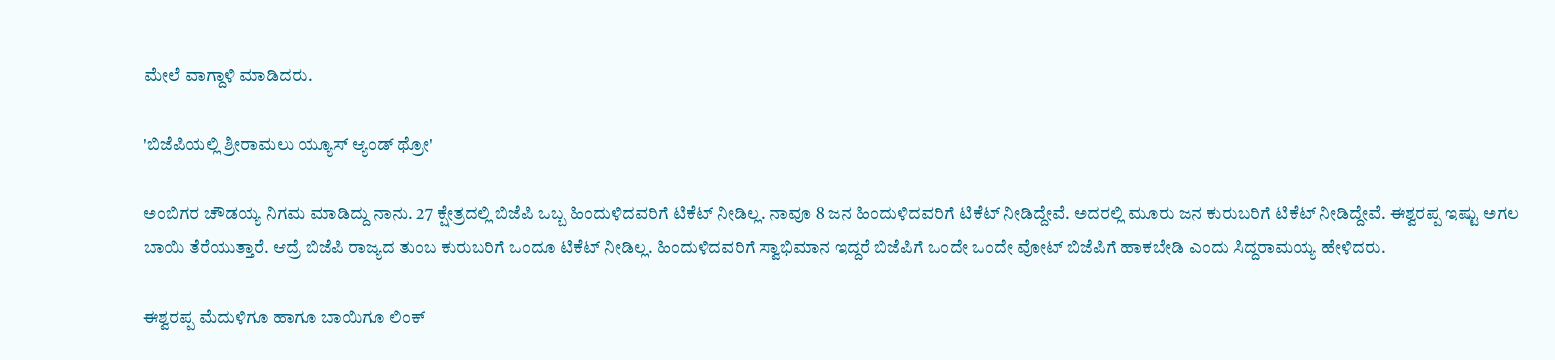ಮೇಲೆ ವಾಗ್ದಾಳಿ ಮಾಡಿದರು.

'ಬಿಜೆಪಿಯಲ್ಲಿ ಶ್ರೀರಾಮಲು ಯ್ಯೂಸ್ ಆ್ಯಂಡ್ ಥ್ರೋ'

ಅಂಬಿಗರ ಚೌಡಯ್ಯ ನಿಗಮ ಮಾಡಿದ್ದು ನಾನು. 27 ಕ್ಷೇತ್ರದಲ್ಲಿ ಬಿಜೆಪಿ ಒಬ್ಬ ಹಿಂದುಳಿದವರಿಗೆ ಟಿಕೆಟ್ ನೀಡಿಲ್ಲ. ನಾವೂ 8 ಜನ ಹಿಂದುಳಿದವರಿಗೆ ಟಿಕೆಟ್ ನೀಡಿದ್ದೇವೆ. ಅದರಲ್ಲಿ ಮೂರು ಜನ ಕುರುಬರಿಗೆ ಟಿಕೆಟ್ ನೀಡಿದ್ದೇವೆ. ಈಶ್ವರಪ್ಪ ಇಷ್ಟು ಅಗಲ ಬಾಯಿ ತೆರೆಯುತ್ತಾರೆ. ಆದ್ರೆ ಬಿಜೆಪಿ ರಾಜ್ಯದ ತುಂಬ ಕುರುಬರಿಗೆ ಒಂದೂ ಟಿಕೆಟ್ ನೀಡಿಲ್ಲ. ಹಿಂದುಳಿದವರಿಗೆ ಸ್ವಾಭಿಮಾನ ಇದ್ದರೆ ಬಿಜೆಪಿಗೆ ಒಂದೇ ಒಂದೇ ವೋಟ್ ಬಿಜೆಪಿಗೆ ಹಾಕಬೇಡಿ ಎಂದು ಸಿದ್ದರಾಮಯ್ಯ ಹೇಳಿದರು.

ಈಶ್ವರಪ್ಪ ಮೆದುಳಿಗೂ ಹಾಗೂ ಬಾಯಿಗೂ ಲಿಂಕ್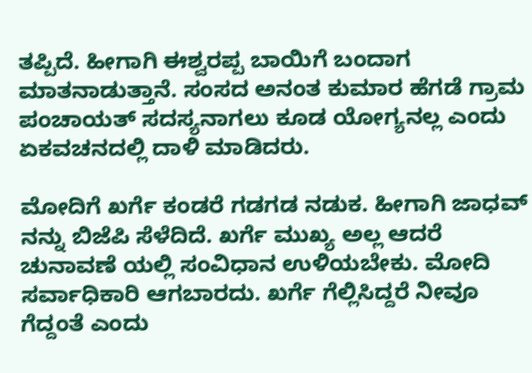ತಪ್ಪಿದೆ. ಹೀಗಾಗಿ ಈಶ್ವರಪ್ಪ ಬಾಯಿಗೆ ಬಂದಾಗ ಮಾತನಾಡುತ್ತಾನೆ. ಸಂಸದ ಅನಂತ ಕುಮಾರ ಹೆಗಡೆ ಗ್ರಾಮ ಪಂಚಾಯತ್ ಸದಸ್ಯನಾಗಲು ಕೂಡ ಯೋಗ್ಯನಲ್ಲ ಎಂದು ಏಕವಚನದಲ್ಲಿ ದಾಳಿ ಮಾಡಿದರು.

ಮೋದಿಗೆ ಖರ್ಗೆ ಕಂಡರೆ ಗಡಗಡ ನಡುಕ. ಹೀಗಾಗಿ ಜಾಧವ್ ನನ್ನು ಬಿಜೆಪಿ ಸೆಳೆದಿದೆ. ಖರ್ಗೆ ಮುಖ್ಯ ಅಲ್ಲ ಆದರೆ ಚುನಾವಣೆ ಯಲ್ಲಿ ಸಂವಿಧಾನ ಉಳಿಯಬೇಕು. ಮೋದಿ ಸರ್ವಾಧಿಕಾರಿ ಆಗಬಾರದು. ಖರ್ಗೆ ಗೆಲ್ಲಿಸಿದ್ದರೆ ನೀವೂ ಗೆದ್ದಂತೆ ಎಂದು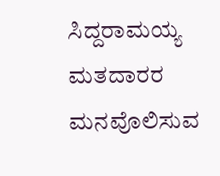ಸಿದ್ದರಾಮಯ್ಯ ಮತದಾರರ ಮನವೊಲಿಸುವ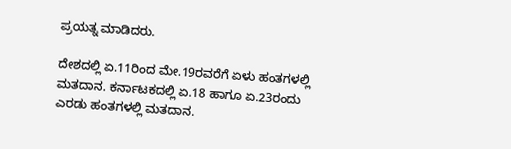ಪ್ರಯತ್ನ ಮಾಡಿದರು.

ದೇಶದಲ್ಲಿ ಏ.11ರಿಂದ ಮೇ.19ರವರೆಗೆ ಏಳು ಹಂತಗಳಲ್ಲಿ ಮತದಾನ. ಕರ್ನಾಟಕದಲ್ಲಿ ಏ.18 ಹಾಗೂ ಏ.23ರಂದು ಎರಡು ಹಂತಗಳಲ್ಲಿ ಮತದಾನ.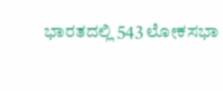ಭಾರತದಲ್ಲಿ 543 ಲೋಕಸಭಾ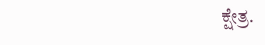ಕ್ಷೇತ್ರ.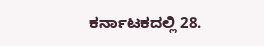ಕರ್ನಾಟಕದಲ್ಲಿ 28.